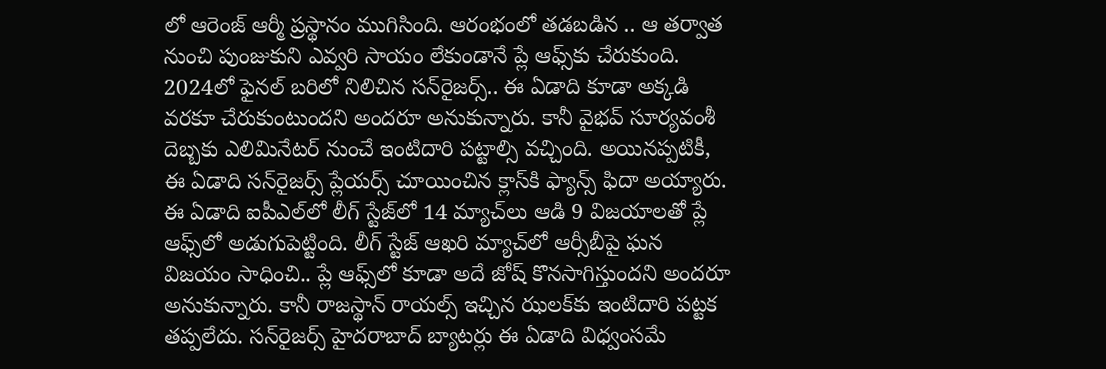లో ఆరెంజ్ ఆర్మీ ప్రస్థానం ముగిసింది. ఆరంభంలో తడబడిన .. ఆ తర్వాత నుంచి పుంజుకుని ఎవ్వరి సాయం లేకుండానే ప్లే ఆఫ్స్‌కు చేరుకుంది. 2024లో ఫైనల్ బరిలో నిలిచిన సన్‌రైజర్స్.. ఈ ఏడాది కూడా అక్కడి వరకూ చేరుకుంటుందని అందరూ అనుకున్నారు. కానీ వైభవ్ సూర్యవంశీ దెబ్బకు ఎలిమినేటర్ నుంచే ఇంటిదారి పట్టాల్సి వచ్చింది. అయినప్పటికీ, ఈ ఏడాది సన్‌రైజర్స్ ప్లేయర్స్ చూయించిన క్లాస్‌కి ఫ్యాన్స్ ఫిదా అయ్యారు. ఈ ఏడాది ఐపీఎల్‌లో లీగ్ స్టేజ్‌లో 14 మ్యాచ్‌లు ఆడి 9 విజయాలతో ప్లే ఆఫ్స్‌లో అడుగుపెట్టింది. లీగ్ స్టేజ్ ఆఖరి మ్యాచ్‌లో ఆర్సీబీపై ఘన విజయం సాధించి.. ప్లే ఆఫ్స్‌లో కూడా అదే జోష్ కొనసాగిస్తుందని అందరూ అనుకున్నారు. కానీ రాజస్థాన్ రాయల్స్ ఇచ్చిన ఝలక్‌కు ఇంటిదారి పట్టక తప్పలేదు. సన్‌రైజర్స్ హైదరాబాద్ బ్యాటర్లు ఈ ఏడాది విధ్వంసమే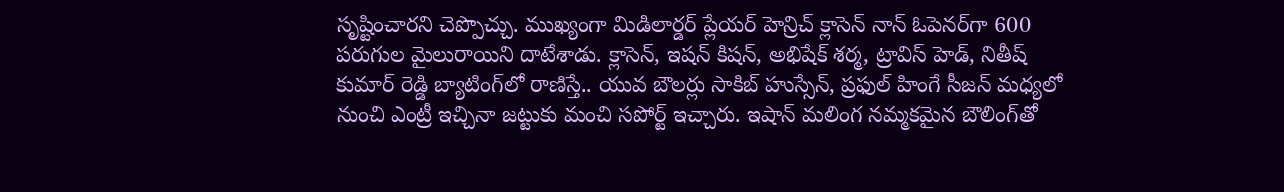సృష్టించారని చెప్పొచ్చు. ముఖ్యంగా మిడిలార్డర్ ప్లేయర్ హెన్రిచ్ క్లాసెన్ నాన్ ఓపెనర్‌గా 600 పరుగుల మైలురాయిని దాటేశాడు. క్లాసెన్, ఇషన్ కిషన్, అభిషేక్ శర్మ, ట్రావిస్ హెడ్, నితీష్ కుమార్ రెడ్డి బ్యాటింగ్‌లో రాణిస్తే.. యువ బౌలర్లు సాకిబ్ హుస్సేన్, ప్రఫుల్ హింగే సీజన్ మధ్యలో నుంచి ఎంట్రీ ఇచ్చినా జట్టుకు మంచి సపోర్ట్ ఇచ్చారు. ఇషాన్ మలింగ నమ్మకమైన బౌలింగ్‌తో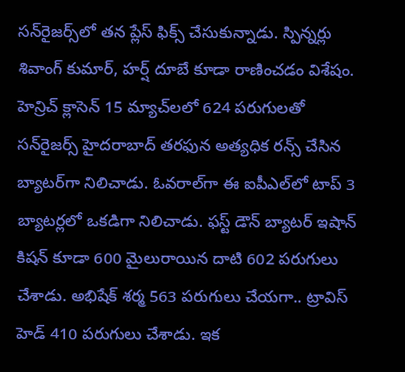సన్‌రైజర్స్‌లో తన ప్లేస్ ఫిక్స్ చేసుకున్నాడు. స్పిన్నర్లు శివాంగ్ కుమార్, హర్ష్ దూబే కూడా రాణించడం విశేషం. హెన్రిచ్ క్లాసెన్ 15 మ్యాచ్‌లలో 624 పరుగులతో సన్‌రైజర్స్ హైదరాబాద్ తరఫున అత్యధిక రన్స్ చేసిన బ్యాటర్‌గా నిలిచాడు. ఓవరాల్‌గా ఈ ఐపీఎల్‌లో టాప్ 3 బ్యాటర్లలో ఒకడిగా నిలిచాడు. ఫస్ట్ డౌన్ బ్యాటర్ ఇషాన్ కిషన్ కూడా 600 మైలురాయిన దాటి 602 పరుగులు చేశాడు. అభిషేక్ శర్మ 563 పరుగులు చేయగా.. ట్రావిస్ హెడ్ 410 పరుగులు చేశాడు. ఇక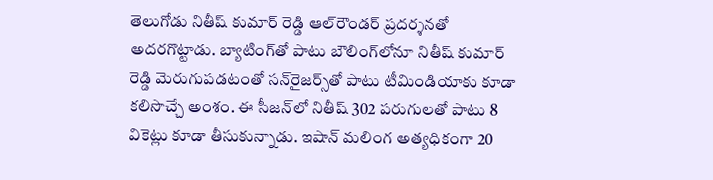తెలుగోడు నితీష్ కుమార్ రెడ్డి ఆల్‌రౌండర్ ప్రదర్శనతో అదరగొట్టాడు. బ్యాటింగ్‌తో పాటు బౌలింగ్‌లోనూ నితీష్ కుమార్ రెడ్డి మెరుగుపడటంతో సన్‌రైజర్స్‌తో పాటు టీమిండియాకు కూడా కలిసొచ్చే అంశం. ఈ సీజన్‌లో నితీష్ 302 పరుగులతో పాటు 8 వికెట్లు కూడా తీసుకున్నాడు. ఇషాన్ మలింగ అత్యధికంగా 20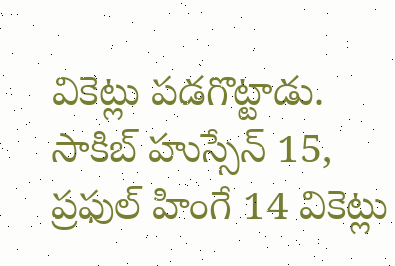వికెట్లు పడగొట్టాడు. సాకిబ్ హుస్సేన్ 15, ప్రఫుల్ హింగే 14 వికెట్లు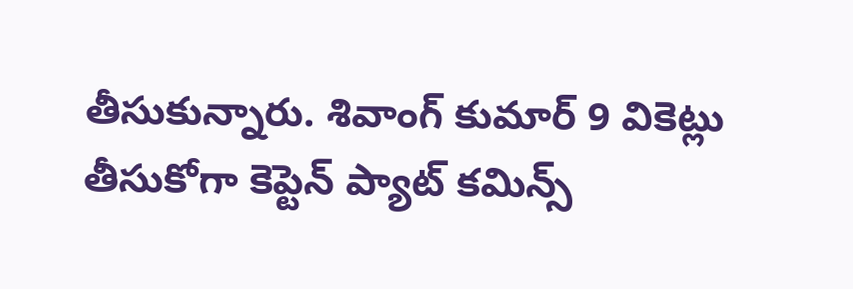తీసుకున్నారు. శివాంగ్ కుమార్ 9 వికెట్లు తీసుకోగా కెప్టెన్ ప్యాట్ కమిన్స్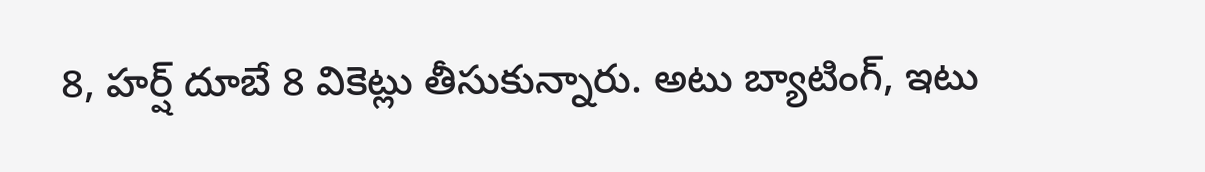8, హర్ష్ దూబే 8 వికెట్లు తీసుకున్నారు. అటు బ్యాటింగ్, ఇటు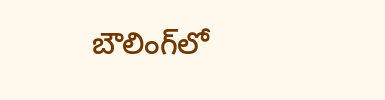బౌలింగ్‌లో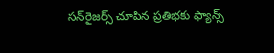సన్‌రైజర్స్ చూపిన ప్రతిభకు ఫ్యాన్స్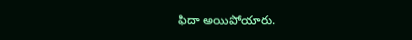ఫిదా అయిపోయారు.